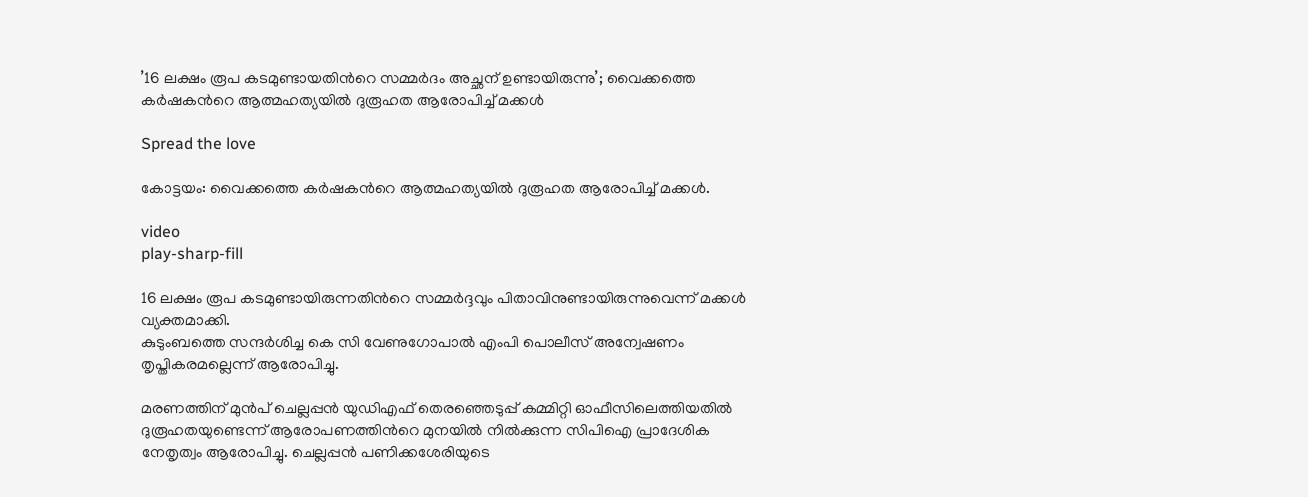’16 ലക്ഷം രൂപ കടമുണ്ടായതിന്‍റെ സമ്മര്‍ദം അച്ഛന് ഉണ്ടായിരുന്നു’; വൈക്കത്തെ കര്‍ഷകന്‍റെ ആത്മഹത്യയില്‍ ദുരൂഹത ആരോപിച്ച്‌ മക്കള്‍

Spread the love

കോട്ടയം: വൈക്കത്തെ കർഷകന്‍റെ ആത്മഹത്യയില്‍ ദുരൂഹത ആരോപിച്ച്‌ മക്കള്‍.

video
play-sharp-fill

16 ലക്ഷം രൂപ കടമുണ്ടായിരുന്നതിന്‍റെ സമ്മർദ്ദവും പിതാവിനുണ്ടായിരുന്നുവെന്ന് മക്കള്‍ വ്യക്തമാക്കി.
കുടുംബത്തെ സന്ദർശിച്ച കെ സി വേണുഗോപാല്‍ എംപി പൊലീസ് അന്വേഷണം തൃപ്തികരമല്ലെന്ന് ആരോപിച്ചു.

മരണത്തിന് മുൻപ് ചെല്ലപ്പൻ യുഡിഎഫ് തെരഞ്ഞെടുപ്പ് കമ്മിറ്റി ഓഫീസിലെത്തിയതില്‍ ദുരൂഹതയുണ്ടെന്ന് ആരോപണത്തിന്‍റെ മുനയില്‍ നില്‍ക്കുന്ന സിപിഐ പ്രാദേശിക നേതൃത്വം ആരോപിച്ചു. ചെല്ലപ്പൻ പണിക്കശേരിയുടെ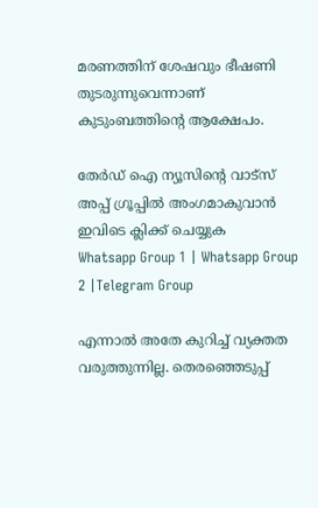മരണത്തിന് ശേഷവും ഭീഷണി തുടരുന്നുവെന്നാണ് കുടുംബത്തിന്‍റെ ആക്ഷേപം.

തേർഡ് ഐ ന്യൂസിന്റെ വാട്സ് അപ്പ് ഗ്രൂപ്പിൽ അംഗമാകുവാൻ ഇവിടെ ക്ലിക്ക് ചെയ്യുക
Whatsapp Group 1 | Whatsapp Group 2 |Telegram Group

എന്നാല്‍ അതേ കുറിച്ച്‌ വ്യക്തത വരുത്തുന്നില്ല. തെരഞ്ഞെടുപ്പ്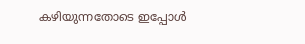കഴിയുന്നതോടെ ഇപ്പോള്‍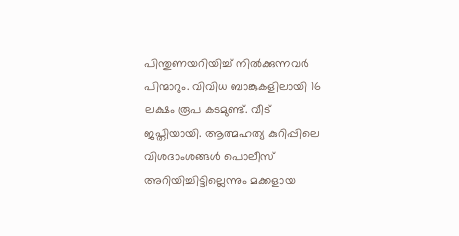പിന്തുണയറിയിച്ച്‌ നില്‍ക്കുന്നവർ പിന്മാറും. വിവിധ ബാങ്കുകളിലായി 16 ലക്ഷം രൂപ കടമുണ്ട്. വീട് ജപ്തിയായി. ആത്മഹത്യ കുറിപ്പിലെ വിശദാംശങ്ങള്‍ പൊലീസ് അറിയിച്ചിട്ടില്ലെന്നും മക്കളായ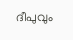ദീപുവും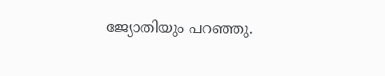ജ്യോതിയും പറഞ്ഞു.